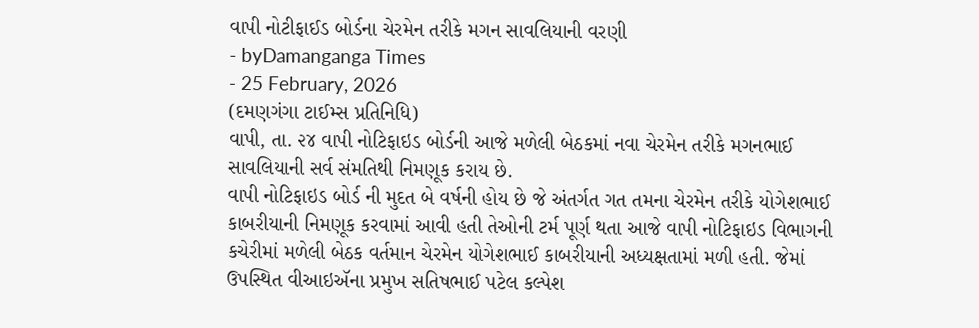વાપી નોટીફાઈડ બોર્ડના ચેરમેન તરીકે મગન સાવલિયાની વરણી
- byDamanganga Times
- 25 February, 2026
(દમણગંગા ટાઈમ્સ પ્રતિનિધિ)
વાપી, તા. ૨૪ વાપી નોટિફાઇડ બોર્ડની આજે મળેલી બેઠકમાં નવા ચેરમેન તરીકે મગનભાઈ સાવલિયાની સર્વ સંમતિથી નિમણૂક કરાય છે.
વાપી નોટિફાઇડ બોર્ડ ની મુદત બે વર્ષની હોય છે જે અંતર્ગત ગત તમના ચેરમેન તરીકે યોગેશભાઈ કાબરીયાની નિમણૂક કરવામાં આવી હતી તેઓની ટર્મ પૂર્ણ થતા આજે વાપી નોટિફાઇડ વિભાગની કચેરીમાં મળેલી બેઠક વર્તમાન ચેરમેન યોગેશભાઈ કાબરીયાની અધ્યક્ષતામાં મળી હતી. જેમાં ઉપસ્થિત વીઆઇઍના પ્રમુખ સતિષભાઈ પટેલ કલ્પેશ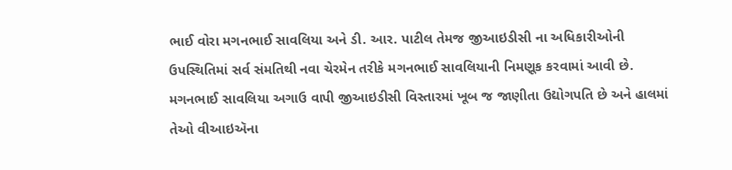ભાઈ વોરા મગનભાઈ સાવલિયા અને ડી. આર. પાટીલ તેમજ જીઆઇડીસી ના અધિકારીઓની ઉપસ્થિતિમાં સર્વ સંમતિથી નવા ચેરમેન તરીકે મગનભાઈ સાવલિયાની નિમણૂક કરવામાં આવી છે. મગનભાઈ સાવલિયા અગાઉ વાપી જીઆઇડીસી વિસ્તારમાં ખૂબ જ જાણીતા ઉદ્યોગપતિ છે અને હાલમાં તેઓ વીઆઇઍના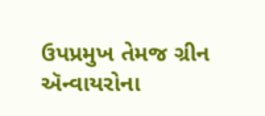ઉપપ્રમુખ તેમજ ગ્રીન ઍન્વાયરોના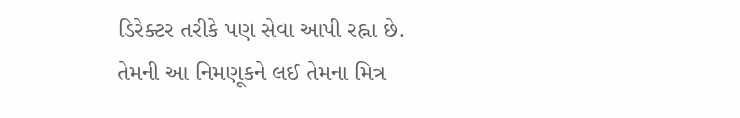ડિરેક્ટર તરીકે પણ સેવા આપી રહ્ના છે. તેમની આ નિમણૂકને લઈ તેમના મિત્ર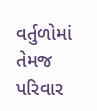વર્તુળોમાં તેમજ પરિવાર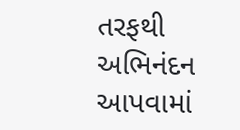તરફથી અભિનંદન આપવામાં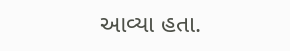આવ્યા હતા.